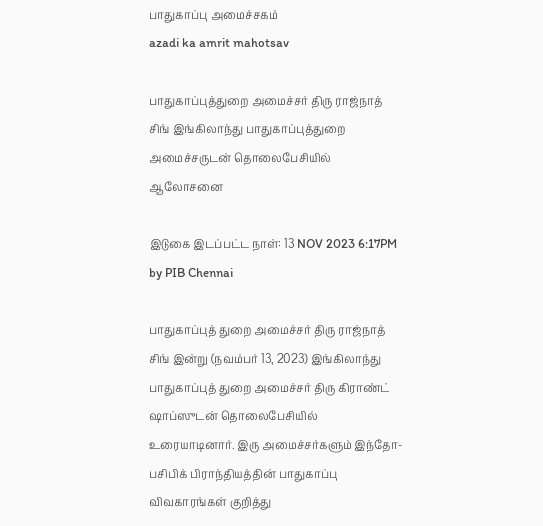பாதுகாப்பு அமைச்சகம்
azadi ka amrit mahotsav

பாதுகாப்புத்துறை அமைச்சர் திரு ராஜ்நாத் சிங் இங்கிலாந்து பாதுகாப்புத்துறை அமைச்சருடன் தொலைபேசியில் ஆலோசனை

இடுகை இடப்பட்ட நாள்: 13 NOV 2023 6:17PM by PIB Chennai

பாதுகாப்புத் துறை அமைச்சர் திரு ராஜ்நாத் சிங் இன்று (நவம்பர் 13, 2023) இங்கிலாந்து பாதுகாப்புத் துறை அமைச்சர் திரு கிராண்ட் ஷாப்ஸுடன் தொலைபேசியில் உரையாடினார். இரு அமைச்சர்களும் இந்தோ-பசிபிக் பிராந்தியத்தின் பாதுகாப்பு விவகாரங்கள் குறித்து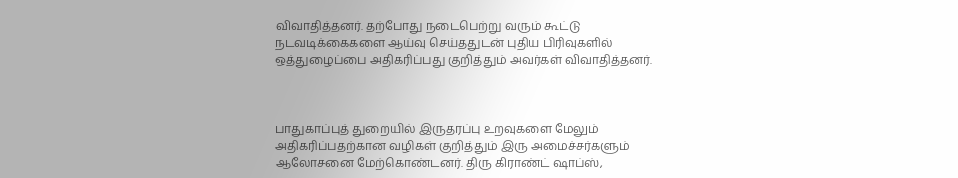விவாதித்தனர். தற்போது நடைபெற்று வரும் கூட்டு நடவடிக்கைகளை ஆய்வு செய்ததுடன் புதிய பிரிவுகளில் ஒத்துழைப்பை அதிகரிப்பது குறித்தும் அவர்கள் விவாதித்தனர்.



பாதுகாப்புத் துறையில் இருதரப்பு உறவுகளை மேலும் அதிகரிப்பதற்கான வழிகள் குறித்தும் இரு அமைச்சர்களும் ஆலோசனை மேற்கொண்டனர். திரு கிராண்ட் ஷாப்ஸ்,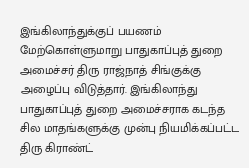இங்கிலாந்துக்குப் பயணம் மேற்கொள்ளுமாறு பாதுகாப்புத் துறை அமைச்சர் திரு ராஜ்நாத் சிங்குக்கு அழைப்பு விடுத்தார். இங்கிலாந்து பாதுகாப்புத் துறை அமைச்சராக கடந்த சில மாதங்களுக்கு முன்பு நியமிக்கப்பட்ட திரு கிராண்ட்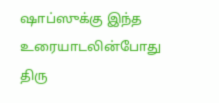ஷாப்ஸுக்கு இந்த உரையாடலின்போது திரு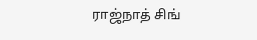ராஜ்நாத் சிங்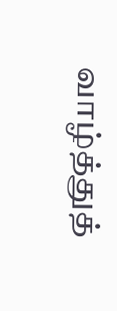வாழ்த்துத்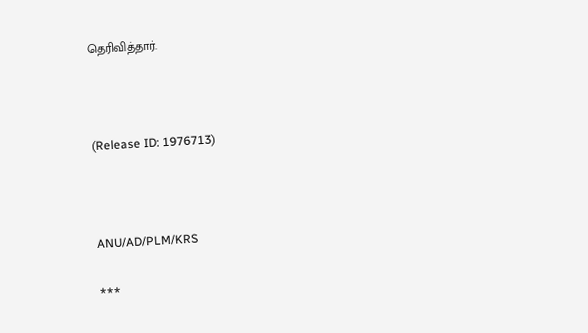தெரிவித்தார்.



(Release ID: 1976713)



ANU/AD/PLM/KRS

***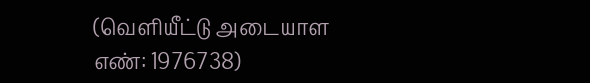(வெளியீட்டு அடையாள எண்: 1976738)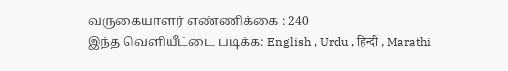வருகையாளர் எண்ணிக்கை : 240
இந்த வெளியீட்டை படிக்க: English , Urdu , हिन्दी , Marathi